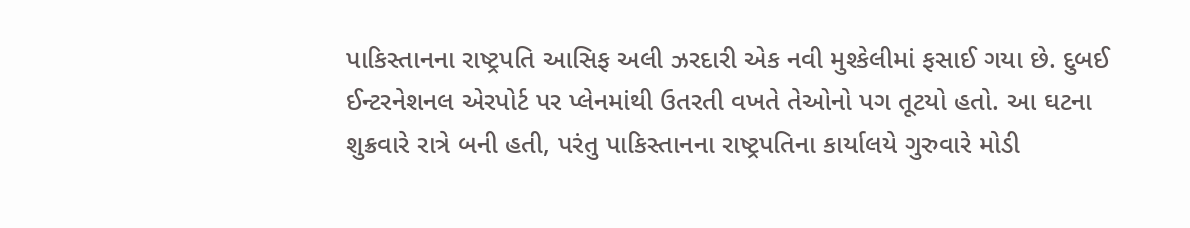પાકિસ્તાનના રાષ્ટ્રપતિ આસિફ અલી ઝરદારી એક નવી મુશ્કેલીમાં ફસાઈ ગયા છે. દુબઈ ઈન્ટરનેશનલ એરપોર્ટ પર પ્લેનમાંથી ઉતરતી વખતે તેઓનો પગ તૂટયો હતો. આ ઘટના શુક્રવારે રાત્રે બની હતી, પરંતુ પાકિસ્તાનના રાષ્ટ્રપતિના કાર્યાલયે ગુરુવારે મોડી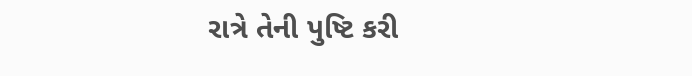રાત્રે તેની પુષ્ટિ કરી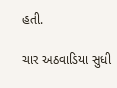હતી.

ચાર અઠવાડિયા સુધી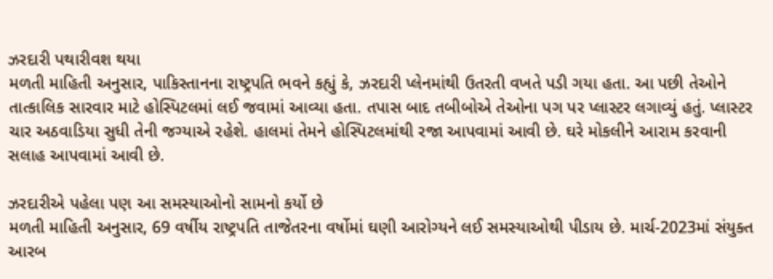ઝરદારી પથારીવશ થયા
મળતી માહિતી અનુસાર, પાકિસ્તાનના રાષ્ટ્રપતિ ભવને કહ્યું કે, ઝરદારી પ્લેનમાંથી ઉતરતી વખતે પડી ગયા હતા. આ પછી તેઓને તાત્કાલિક સારવાર માટે હોસ્પિટલમાં લઈ જવામાં આવ્યા હતા. તપાસ બાદ તબીબોએ તેઓના પગ પર પ્લાસ્ટર લગાવ્યું હતું. પ્લાસ્ટર ચાર અઠવાડિયા સુધી તેની જગ્યાએ રહેશે. હાલમાં તેમને હોસ્પિટલમાંથી રજા આપવામાં આવી છે. ઘરે મોકલીને આરામ કરવાની સલાહ આપવામાં આવી છે.

ઝરદારીએ પહેલા પણ આ સમસ્યાઓનો સામનો કર્યો છે
મળતી માહિતી અનુસાર, 69 વર્ષીય રાષ્ટ્રપતિ તાજેતરના વર્ષોમાં ઘણી આરોગ્યને લઈ સમસ્યાઓથી પીડાય છે. માર્ચ-2023માં સંયુક્ત આરબ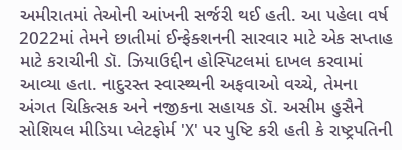અમીરાતમાં તેઓની આંખની સર્જરી થઈ હતી. આ પહેલા વર્ષ 2022માં તેમને છાતીમાં ઈન્ફેક્શનની સારવાર માટે એક સપ્તાહ માટે કરાચીની ડૉ. ઝિયાઉદ્દીન હોસ્પિટલમાં દાખલ કરવામાં આવ્યા હતા. નાદુરસ્ત સ્વાસ્થ્યની અફવાઓ વચ્ચે, તેમના અંગત ચિકિત્સક અને નજીકના સહાયક ડૉ. અસીમ હુસૈને સોશિયલ મીડિયા પ્લેટફોર્મ 'X' પર પુષ્ટિ કરી હતી કે રાષ્ટ્રપતિની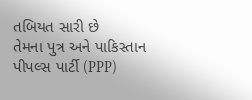તબિયત સારી છે
તેમના પુત્ર અને પાકિસ્તાન પીપલ્સ પાર્ટી (PPP)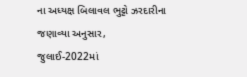ના અધ્યક્ષ બિલાવલ ભુટ્ટો ઝરદારીના જણાવ્યા અનુસાર, જુલાઈ-2022માં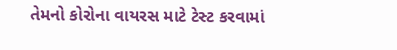તેમનો કોરોના વાયરસ માટે ટેસ્ટ કરવામાં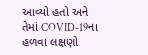આવ્યો હતો અને તેમાં COVID-19ના હળવા લક્ષણો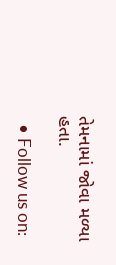તેમનામાં જોવા મળ્યા હતા.

  • Follow us on: